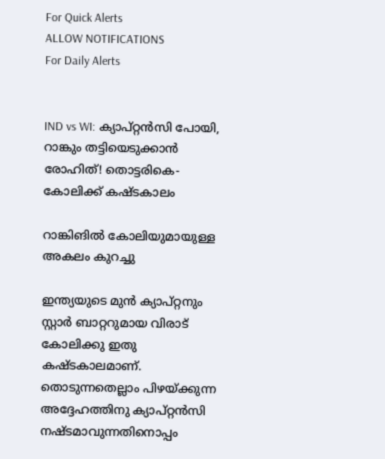For Quick Alerts
ALLOW NOTIFICATIONS
For Daily Alerts


IND vs WI: ക്യാപ്റ്റന്‍സി പോയി, റാങ്കും തട്ടിയെടുക്കാന്‍ രോഹിത്! തൊട്ടരികെ- കോലിക്ക് കഷ്ടകാലം

റാങ്കിങില്‍ കോലിയുമായുള്ള അകലം കുറച്ചു

ഇന്ത്യയുടെ മുന്‍ ക്യാപ്റ്റനും സ്റ്റാര്‍ ബാറ്ററുമായ വിരാട് കോലിക്കു ഇതു കഷ്ടകാലമാണ്. തൊടുന്നതെല്ലാം പിഴയ്ക്കുന്ന അദ്ദേഹത്തിനു ക്യാപ്റ്റന്‍സി നഷ്ടമാവുന്നതിനൊപ്പം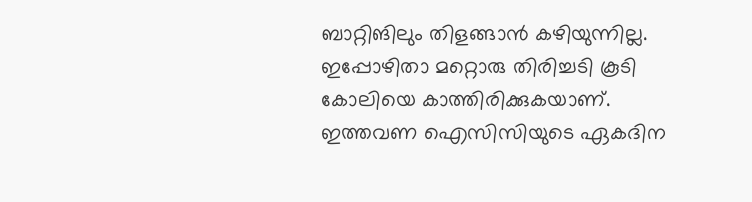ബാറ്റിങിലും തിളങ്ങാന്‍ കഴിയുന്നില്ല. ഇപ്പോഴിതാ മറ്റൊരു തിരിച്ചടി കൂടി കോലിയെ കാത്തിരിക്കുകയാണ്. ഇത്തവണ ഐസിസിയുടെ ഏകദിന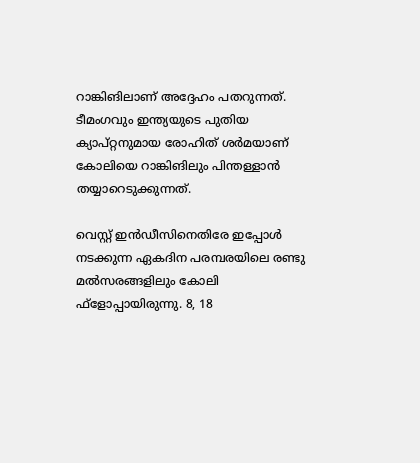റാങ്കിങിലാണ് അദ്ദേഹം പതറുന്നത്. ടീമംഗവും ഇന്ത്യയുടെ പുതിയ ക്യാപ്റ്റനുമായ രോഹിത് ശര്‍മയാണ് കോലിയെ റാങ്കിങിലും പിന്തള്ളാന്‍ തയ്യാറെടുക്കുന്നത്.

വെസ്റ്റ് ഇന്‍ഡീസിനെതിരേ ഇപ്പോള്‍ നടക്കുന്ന ഏകദിന പരമ്പരയിലെ രണ്ടു മല്‍സരങ്ങളിലും കോലി ഫ്‌ളോപ്പായിരുന്നു. 8, 18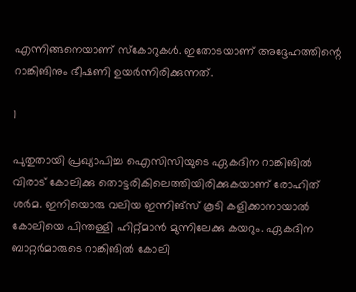എന്നിങ്ങനെയാണ് സ്‌കോറുകള്‍. ഇതോടയാണ് അദ്ദേഹത്തിന്റെ റാങ്കിങിനും ഭീഷണി ഉയര്‍ന്നിരിക്കുന്നത്.

1

പുതുതായി പ്രഖ്യാപിച്ച ഐസിസിയുടെ ഏകദിന റാങ്കിങില്‍ വിരാട് കോലിക്കു തൊട്ടരികിലെത്തിയിരിക്കുകയാണ് രോഹിത് ശര്‍മ. ഇനിയൊരു വലിയ ഇന്നിങ്‌സ് കൂടി കളിക്കാനായാല്‍ കോലിയെ പിന്തള്ളി ഹിറ്റ്മാന്‍ മുന്നിലേക്കു കയറും. ഏകദിന ബാറ്റര്‍മാരുടെ റാങ്കിങില്‍ കോലി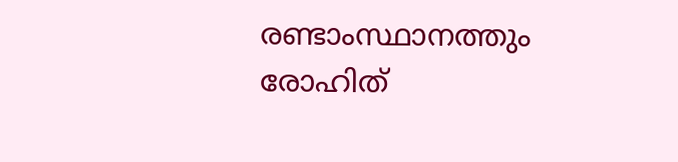രണ്ടാംസ്ഥാനത്തും രോഹിത്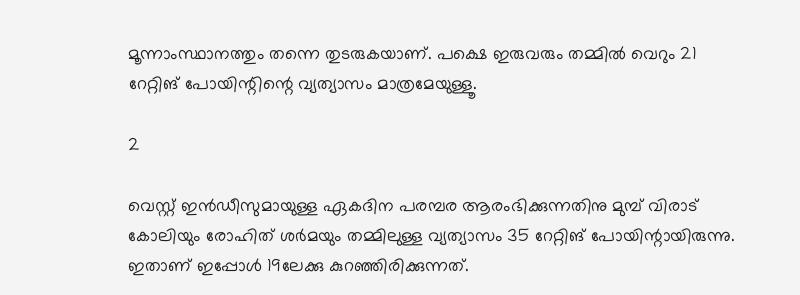മൂന്നാംസ്ഥാനത്തും തന്നെ തുടരുകയാണ്. പക്ഷെ ഇരുവരും തമ്മില്‍ വെറും 21 റേറ്റിങ് പോയിന്റിന്റെ വ്യത്യാസം മാത്രമേയുള്ളൂ.

2

വെസ്റ്റ് ഇന്‍ഡീസുമായുള്ള ഏകദിന പരമ്പര ആരംഭിക്കുന്നതിനു മുമ്പ് വിരാട് കോലിയും രോഹിത് ശര്‍മയും തമ്മിലുള്ള വ്യത്യാസം 35 റേറ്റിങ് പോയിന്റായിരുന്നു. ഇതാണ് ഇപ്പോള്‍ 19ലേക്കു കുറഞ്ഞിരിക്കുന്നത്.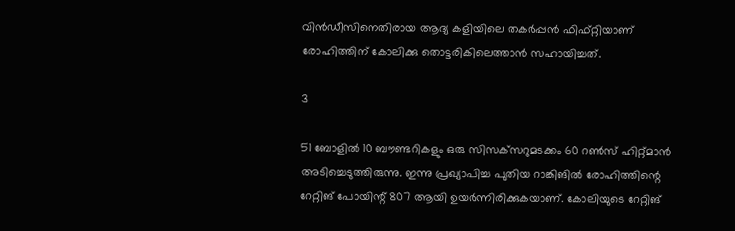വിന്‍ഡീസിനെതിരായ ആദ്യ കളിയിലെ തകര്‍പ്പന്‍ ഫിഫ്റ്റിയാണ് രോഹിത്തിന് കോലിക്കു തൊട്ടരികിലെത്താന്‍ സഹായിച്ചത്.

3

51 ബോളില്‍ 10 ബൗണ്ടറികളും ഒരു സിസക്‌സറുമടക്കം 60 റണ്‍സ് ഹിറ്റ്മാന്‍ അടിച്ചെടുത്തിരുന്നു. ഇന്നു പ്രഖ്യാപിച്ച പുതിയ റാങ്കിങില്‍ രോഹിത്തിന്റെ റേറ്റിങ് പോയിന്റ് 807 ആയി ഉയര്‍ന്നിരിക്കുകയാണ്. കോലിയുടെ റേറ്റിങ്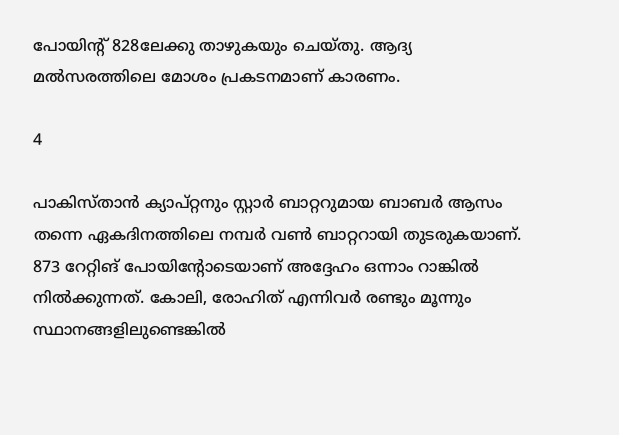പോയിന്റ് 828ലേക്കു താഴുകയും ചെയ്തു. ആദ്യ മല്‍സരത്തിലെ മോശം പ്രകടനമാണ് കാരണം.

4

പാകിസ്താന്‍ ക്യാപ്റ്റനും സ്റ്റാര്‍ ബാറ്ററുമായ ബാബര്‍ ആസം തന്നെ ഏകദിനത്തിലെ നമ്പര്‍ വണ്‍ ബാറ്ററായി തുടരുകയാണ്. 873 റേറ്റിങ് പോയിന്റോടെയാണ് അദ്ദേഹം ഒന്നാം റാങ്കില്‍ നില്‍ക്കുന്നത്. കോലി, രോഹിത് എന്നിവര്‍ രണ്ടും മൂന്നും സ്ഥാനങ്ങളിലുണ്ടെങ്കില്‍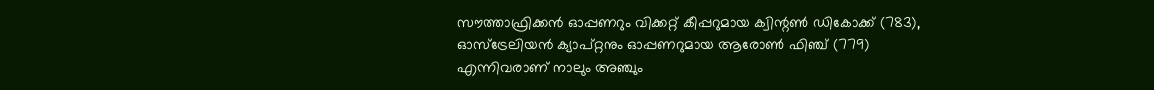സൗത്താഫ്രിക്കന്‍ ഓപ്പണറും വിക്കറ്റ് കീപ്പറുമായ ക്വിന്റണ്‍ ഡികോക്ക് (783), ഓസ്‌ട്രേലിയന്‍ ക്യാപ്റ്റനും ഓപ്പണറുമായ ആരോണ്‍ ഫിഞ്ച് (779) എന്നിവരാണ് നാലും അഞ്ചും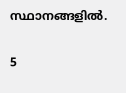സ്ഥാനങ്ങളില്‍.

5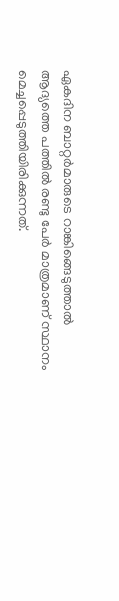ഏകദിന ബാറ്റര്‍മാരുടെ റാങ്കിങ്ങെടുത്താല്‍ ആദ്യത്തെ പത്തില്‍ രണ്ടു പേര്‍ മാത്രമാണ് സ്ഥാനം മെച്ചപ്പെടുത്തിയിരിക്കുന്നത്.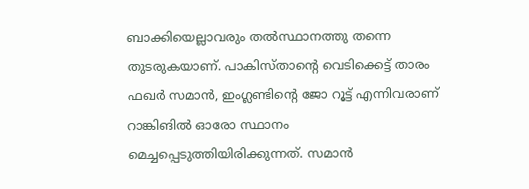ബാക്കിയെല്ലാവരും തല്‍സ്ഥാനത്തു തന്നെ തുടരുകയാണ്. പാകിസ്താന്റെ വെടിക്കെട്ട് താരം ഫഖര്‍ സമാന്‍, ഇംഗ്ലണ്ടിന്റെ ജോ റൂട്ട് എന്നിവരാണ് റാങ്കിങില്‍ ഓരോ സ്ഥാനം മെച്ചപ്പെടുത്തിയിരിക്കുന്നത്. സമാന്‍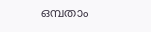ഒമ്പതാം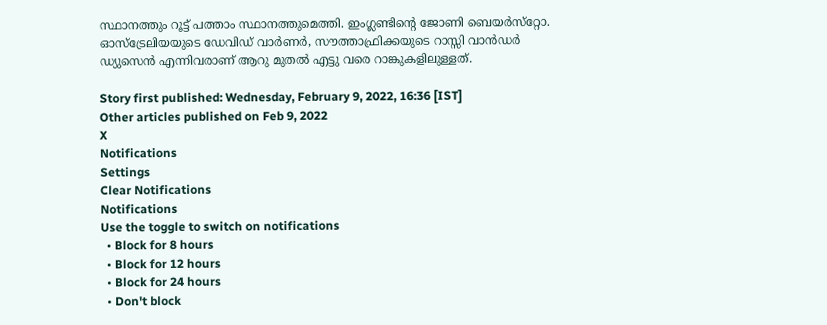സ്ഥാനത്തും റൂട്ട് പത്താം സ്ഥാനത്തുമെത്തി. ഇംഗ്ലണ്ടിന്റെ ജോണി ബെയര്‍സ്‌റ്റോ. ഓസ്‌ട്രേലിയയുടെ ഡേവിഡ് വാര്‍ണര്‍, സൗത്താഫ്രിക്കയുടെ റാസ്സി വാന്‍ഡര്‍ ഡ്യുസെന്‍ എന്നിവരാണ് ആറു മുതല്‍ എട്ടു വരെ റാങ്കുകളിലുള്ളത്.

Story first published: Wednesday, February 9, 2022, 16:36 [IST]
Other articles published on Feb 9, 2022
X
Notifications
Settings
Clear Notifications
Notifications
Use the toggle to switch on notifications
  • Block for 8 hours
  • Block for 12 hours
  • Block for 24 hours
  • Don't block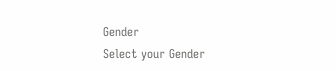Gender
Select your Gender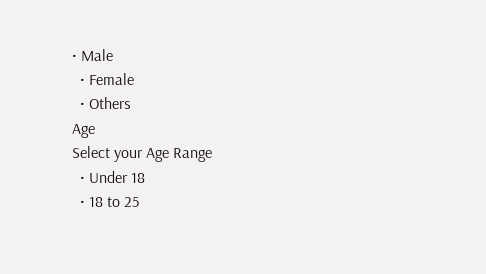• Male
  • Female
  • Others
Age
Select your Age Range
  • Under 18
  • 18 to 25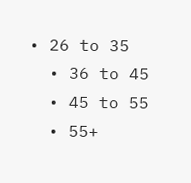• 26 to 35
  • 36 to 45
  • 45 to 55
  • 55+